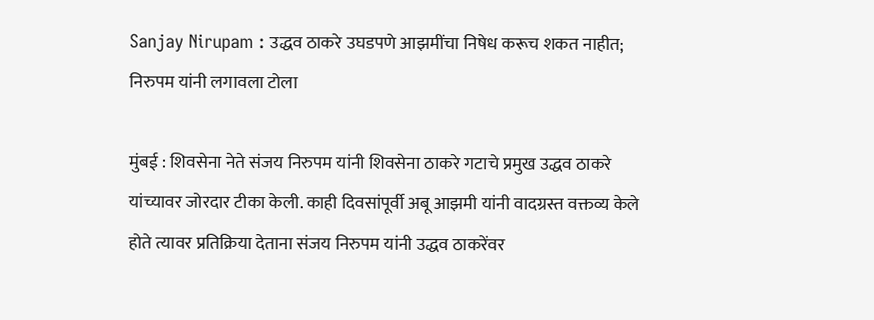Sanjay Nirupam : उद्धव ठाकरे उघडपणे आझमींचा निषेध करूच शकत नाहीत; निरुपम यांनी लगावला टोला

मुंबई : शिवसेना नेते संजय निरुपम यांनी शिवसेना ठाकरे गटाचे प्रमुख उद्धव ठाकरे यांच्यावर जोरदार टीका केली. काही दिवसांपूर्वी अबू आझमी यांनी वादग्रस्त वक्तव्य केले होते त्यावर प्रतिक्रिया देताना संजय निरुपम यांनी उद्धव ठाकरेंवर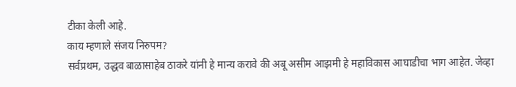टीका केली आहे.
काय म्हणाले संजय निरुपम?
सर्वप्रथम, उद्धव बाळासाहेब ठाकरे यांनी हे मान्य करावे की अबू असीम आझमी हे महाविकास आघाडीचा भाग आहेत. जेव्हा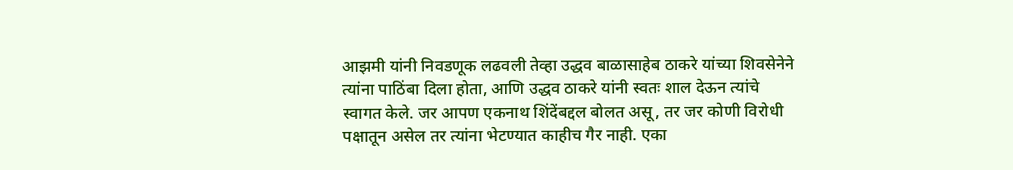आझमी यांनी निवडणूक लढवली तेव्हा उद्धव बाळासाहेब ठाकरे यांच्या शिवसेनेने त्यांना पाठिंबा दिला होता, आणि उद्धव ठाकरे यांनी स्वतः शाल देऊन त्यांचे स्वागत केले. जर आपण एकनाथ शिंदेंबद्दल बोलत असू, तर जर कोणी विरोधी पक्षातून असेल तर त्यांना भेटण्यात काहीच गैर नाही. एका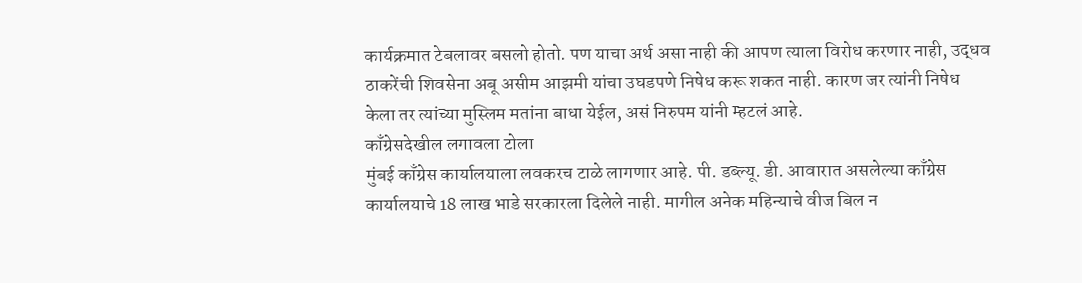कार्यक्रमात टेबलावर बसलो होतो. पण याचा अर्थ असा नाही की आपण त्याला विरोध करणार नाही, उद्धव ठाकरेंची शिवसेना अबू असीम आझमी यांचा उघडपणे निषेध करू शकत नाही. कारण जर त्यांनी निषेध केला तर त्यांच्या मुस्लिम मतांना बाधा येईल, असं निरुपम यांनी म्हटलं आहे.
काँग्रेसदेखील लगावला टोला
मुंबई काँग्रेस कार्यालयाला लवकरच टाळे लागणार आहे. पी. डब्ल्यू. डी. आवारात असलेल्या काँग्रेस कार्यालयाचे 18 लाख भाडे सरकारला दिलेले नाही. मागील अनेक महिन्याचे वीज बिल न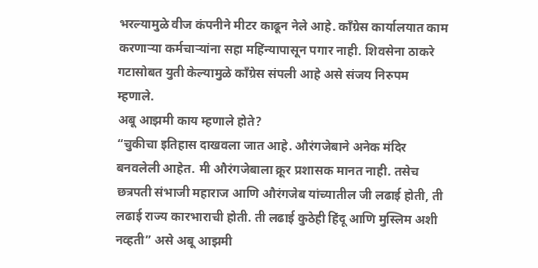भरल्यामुळे वीज कंपनीने मीटर काढून नेले आहे. काँग्रेस कार्यालयात काम करणाऱ्या कर्मचाऱ्यांना सहा महिंन्यापासून पगार नाही. शिवसेना ठाकरे गटासोबत युती केल्यामुळे काँग्रेस संपली आहे असे संजय निरुपम म्हणाले.
अबू आझमी काय म्हणाले होते?
“चुकीचा इतिहास दाखवला जात आहे. औरंगजेबाने अनेक मंदिर बनवलेली आहेत. मी औरंगजेबाला क्रूर प्रशासक मानत नाही. तसेच छत्रपती संभाजी महाराज आणि औरंगजेब यांच्यातील जी लढाई होती, ती लढाई राज्य कारभाराची होती. ती लढाई कुठेही हिंदू आणि मुस्लिम अशी नव्हती” असे अबू आझमी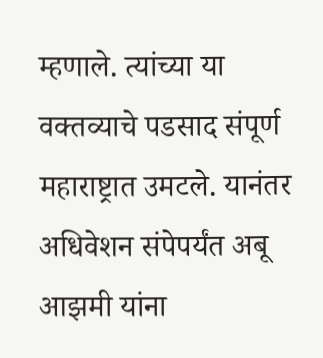म्हणाले. त्यांच्या या वक्तव्याचे पडसाद संपूर्ण महाराष्ट्रात उमटले. यानंतर अधिवेशन संपेपर्यंत अबू आझमी यांना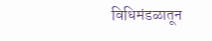विधिमंडळातून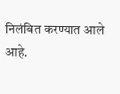निलंबित करण्यात आले आहे.